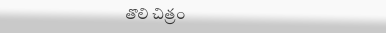తొలి చిత్రం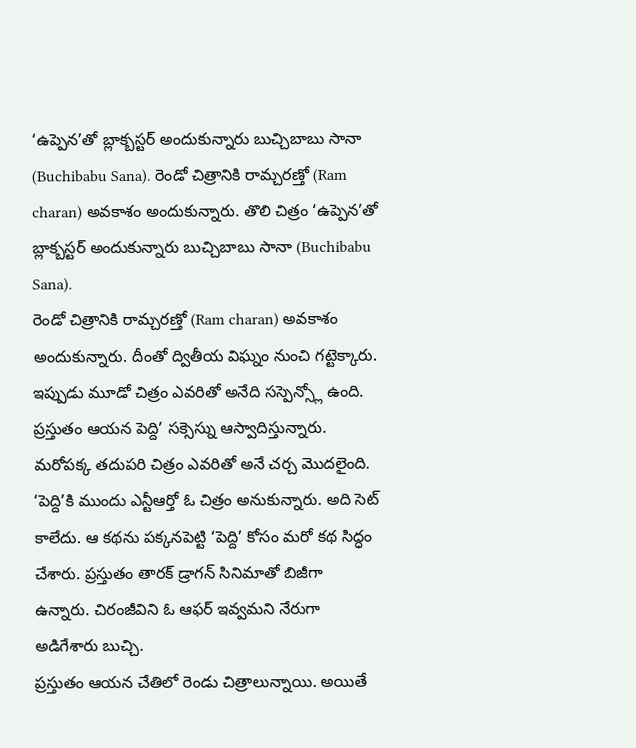‘ఉప్పెన’తో బ్లాక్బస్టర్ అందుకున్నారు బుచ్చిబాబు సానా (Buchibabu Sana). రెండో చిత్రానికి రామ్చరణ్తో (Ram charan) అవకాశం అందుకున్నారు. తొలి చిత్రం ‘ఉప్పెన’తో బ్లాక్బస్టర్ అందుకున్నారు బుచ్చిబాబు సానా (Buchibabu Sana).
రెండో చిత్రానికి రామ్చరణ్తో (Ram charan) అవకాశం అందుకున్నారు. దీంతో ద్వితీయ విఘ్నం నుంచి గట్టెక్కారు. ఇప్పుడు మూడో చిత్రం ఎవరితో అనేది సస్పెన్స్లో ఉంది. ప్రస్తుతం ఆయన పెద్ది’ సక్సెస్ను ఆస్వాదిస్తున్నారు. మరోపక్క తదుపరి చిత్రం ఎవరితో అనే చర్చ మొదలైంది.
‘పెద్ది’కి ముందు ఎన్టీఆర్తో ఓ చిత్రం అనుకున్నారు. అది సెట్ కాలేదు. ఆ కథను పక్కనపెట్టి ‘పెద్ది’ కోసం మరో కథ సిద్ధం చేశారు. ప్రస్తుతం తారక్ డ్రాగన్ సినిమాతో బిజీగా ఉన్నారు. చిరంజీవిని ఓ ఆఫర్ ఇవ్వమని నేరుగా అడిగేశారు బుచ్చి.
ప్రస్తుతం ఆయన చేతిలో రెండు చిత్రాలున్నాయి. అయితే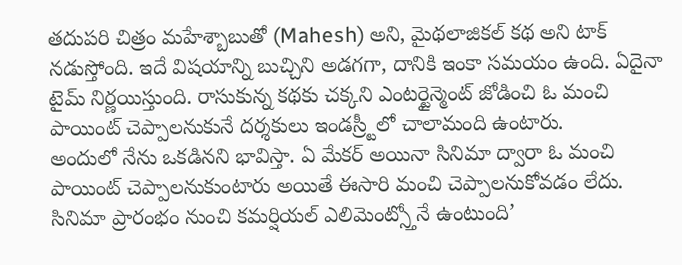తదుపరి చిత్రం మహేశ్బాబుతో (Mahesh) అని, మైథలాజికల్ కథ అని టాక్ నడుస్తోంది. ఇదే విషయాన్ని బుచ్చిని అడగగా, దానికి ఇంకా సమయం ఉంది. ఏదైనా టైమ్ నిర్ణయిస్తుంది. రాసుకున్న కథకు చక్కని ఎంటర్టైన్మెంట్ జోడించి ఓ మంచి పాయింట్ చెప్పాలనుకునే దర్శకులు ఇండస్ర్టీలో చాలామంది ఉంటారు.
అందులో నేను ఒకడినని భావిస్తా. ఏ మేకర్ అయినా సినిమా ద్వారా ఓ మంచి పాయింట్ చెప్పాలనుకుంటారు అయితే ఈసారి మంచి చెప్పాలనుకోవడం లేదు. సినిమా ప్రారంభం నుంచి కమర్షియల్ ఎలిమెంట్స్తోనే ఉంటుంది’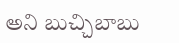అని బుచ్చిబాబు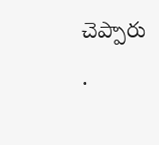చెప్పారు
.